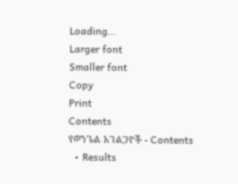Loading...
Larger font
Smaller font
Copy
Print
Contents
የወንጌል አገልጋዮች - Contents
  • Results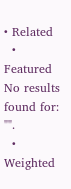• Related
  • Featured
No results found for: "".
  • Weighted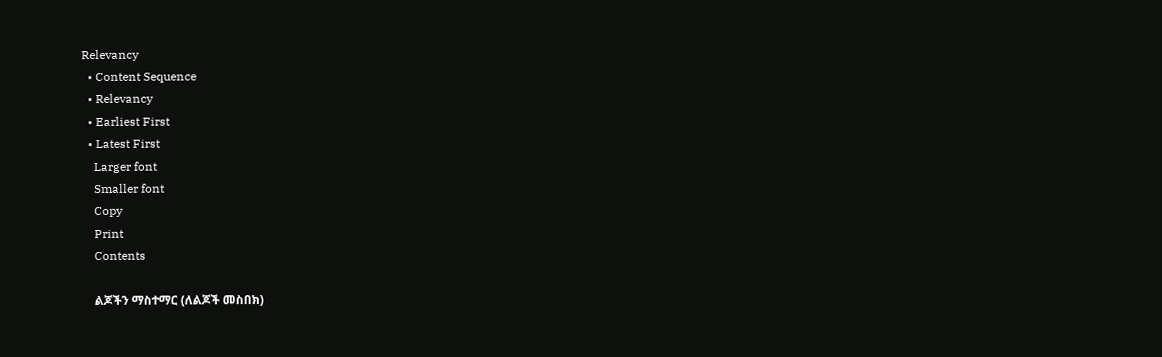Relevancy
  • Content Sequence
  • Relevancy
  • Earliest First
  • Latest First
    Larger font
    Smaller font
    Copy
    Print
    Contents

    ልጆችን ማስተማር (ለልጆች መስበክ)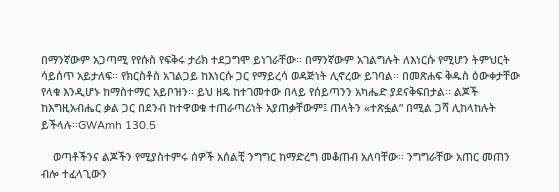በማንኛውም አጋጣሚ የየሱስ የፍቅሩ ታሪክ ተደጋግሞ ይነገራቸው፡፡ በማንኛውም አገልግሉት ለእነርሱ የሚሆን ትምህርት ሳይሰጥ አይታለፍ፡፡ የክርስቶስ አገልጋይ ከእነርሱ ጋር የማይረሳ ወዳጅነት ሊኖረው ይገባል፡፡ በመጽሐፍ ቅዱስ ዕውቀታቸው የላቁ እንዲሆኑ ከማስተማር አይቦዝን፡፡ ይህ ዘዴ ከተገመተው በላይ የሰይጣንን አካሔድ ያደናቅፍበታል፡፡ ልጆች ከእግዚአብሔር ቃል ጋር በደንብ ከተዋወቁ ተጠራጣሪነት አያጠቃቸውም፤ ጠላትን «ተጽፏል” በሚል ጋሻ ሊከላከሉት ይችላሉ፡፡GWAmh 130.5

    ወጣቶችንና ልጆችን የሚያስተምሩ ሰዎች አሰልቺ ንግግር ከማድረግ መቆጠብ አለባቸው፡፡ ንግግራቸው አጠር መጠን ብሎ ተፈላጊውን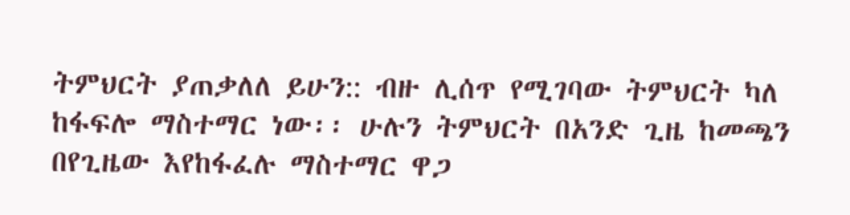ትምህርት ያጠቃለለ ይሁን:: ብዙ ሊሰጥ የሚገባው ትምህርት ካለ ከፋፍሎ ማስተማር ነው፡፡ ሁሉን ትምህርት በአንድ ጊዜ ከመጫን በየጊዜው እየከፋፈሉ ማስተማር ዋጋ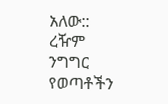አለው:: ረዥም ንግግር የወጣቶችን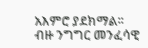አእምሮ ያደክማል፡፡ ብዙ ንግግር መንፈሳዊ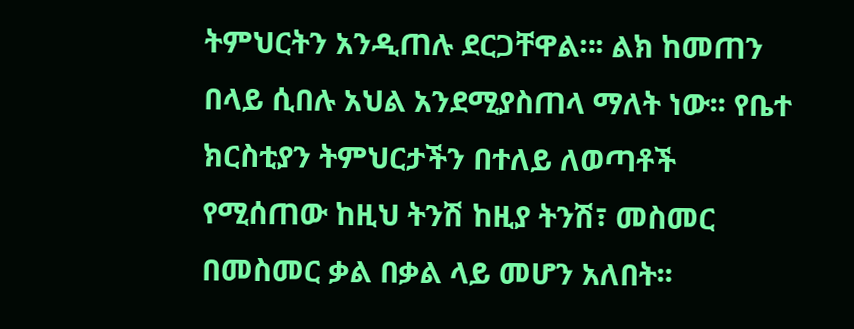ትምህርትን አንዲጠሉ ደርጋቸዋል።፡ ልክ ከመጠን በላይ ሲበሉ አህል አንደሚያስጠላ ማለት ነው፡፡ የቤተ ክርስቲያን ትምህርታችን በተለይ ለወጣቶች የሚሰጠው ከዚህ ትንሽ ከዚያ ትንሽ፣ መስመር በመስመር ቃል በቃል ላይ መሆን አለበት፡፡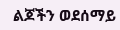ልጆችን ወደሰማይ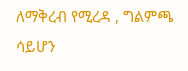ለማቅረብ የሚረዳ , ግልምጫ ሳይሆን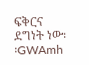ፍቅርና ደግነት ነው፡፡GWAmh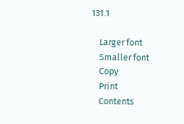131.1

    Larger font
    Smaller font
    Copy
    Print
    Contents